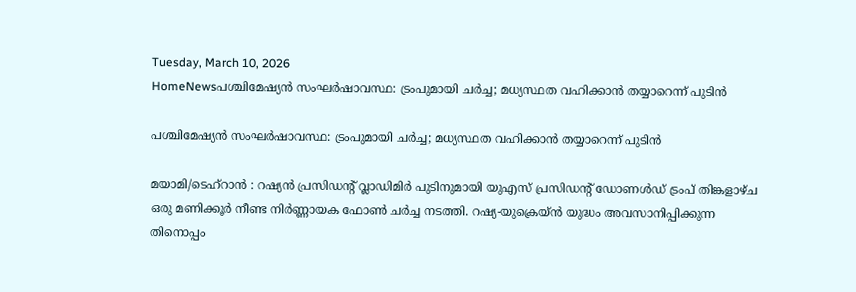Tuesday, March 10, 2026
HomeNewsപശ്ചിമേഷ്യൻ സംഘർഷാവസ്ഥ: ട്രംപുമായി ചർച്ച; മധ്യസ്ഥത വഹിക്കാൻ തയ്യാറെന്ന് പുടിൻ

പശ്ചിമേഷ്യൻ സംഘർഷാവസ്ഥ: ട്രംപുമായി ചർച്ച; മധ്യസ്ഥത വഹിക്കാൻ തയ്യാറെന്ന് പുടിൻ

മയാമി/ടെഹ്‌റാൻ : റഷ്യൻ പ്രസിഡൻ്റ് വ്ലാഡിമിർ പുടിനുമായി യുഎസ് പ്രസിഡൻ്റ് ഡോണൾഡ് ട്രംപ് തിങ്കളാഴ്ച ഒരു മണിക്കൂർ നീണ്ട നിർണ്ണായക ഫോൺ ചർച്ച നടത്തി. റഷ്യ-യുക്രെയ്ൻ യുദ്ധം അവസാനിപ്പിക്കുന്ന തിനൊപ്പം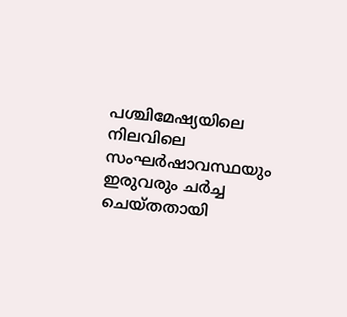പശ്ചിമേഷ്യയിലെ നിലവിലെ സംഘർഷാവസ്ഥയും ഇരുവരും ചർച്ച ചെയ്തതായി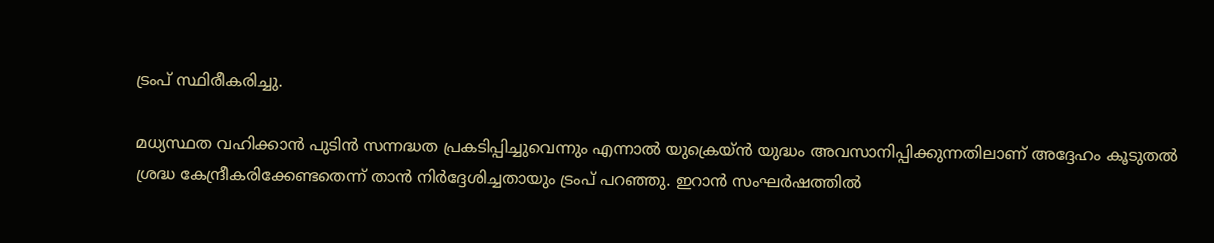ട്രംപ് സ്ഥിരീകരിച്ചു.

മധ്യസ്ഥത വഹിക്കാൻ പുടിൻ സന്നദ്ധത പ്രകടിപ്പിച്ചുവെന്നും എന്നാൽ യുക്രെയ്ൻ യുദ്ധം അവസാനിപ്പിക്കുന്നതിലാണ് അദ്ദേഹം കൂടുതൽ ശ്രദ്ധ കേന്ദ്രീകരിക്കേണ്ടതെന്ന് താൻ നിർദ്ദേശിച്ചതായും ട്രംപ് പറഞ്ഞു. ഇറാൻ സംഘർഷത്തിൽ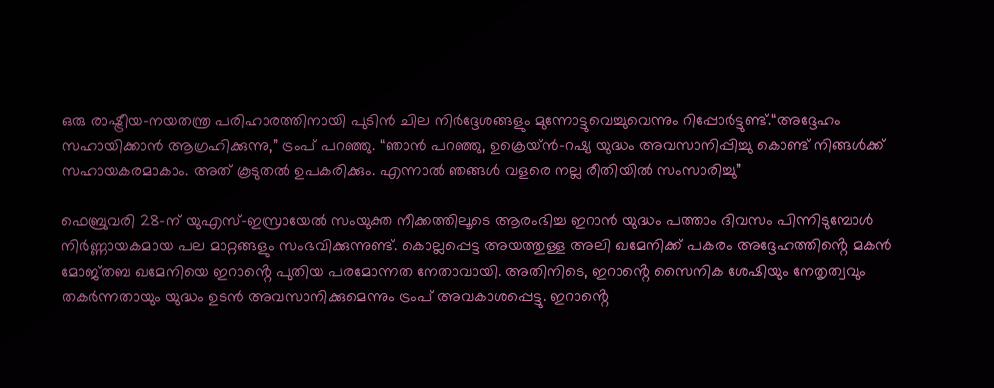ഒരു രാഷ്ട്രീയ-നയതന്ത്ര പരിഹാരത്തിനായി പുടിൻ ചില നിർദ്ദേശങ്ങളും മുന്നോട്ടുവെച്ചുവെന്നും റിപ്പോർട്ടുണ്ട്.“അദ്ദേഹം സഹായിക്കാൻ ആഗ്രഹിക്കുന്നു,” ട്രംപ് പറഞ്ഞു. “ഞാൻ പറഞ്ഞു, ഉക്രെയ്ൻ-റഷ്യ യുദ്ധം അവസാനിപ്പിച്ചു കൊണ്ട് നിങ്ങൾക്ക് സഹായകരമാകാം. അത് കൂടുതൽ ഉപകരിക്കും. എന്നാൽ ഞങ്ങൾ വളരെ നല്ല രീതിയിൽ സംസാരിച്ചു”

ഫെബ്രുവരി 28-ന് യുഎസ്-ഇസ്രായേൽ സംയുക്ത നീക്കത്തിലൂടെ ആരംഭിച്ച ഇറാൻ യുദ്ധം പത്താം ദിവസം പിന്നിടുമ്പോൾ നിർണ്ണായകമായ പല മാറ്റങ്ങളും സംഭവിക്കുന്നുണ്ട്. കൊല്ലപ്പെട്ട അയത്തുള്ള അലി ഖമേനിക്ക് പകരം അദ്ദേഹത്തിൻ്റെ മകൻ മോജ്തബ ഖമേനിയെ ഇറാൻ്റെ പുതിയ പരമോന്നത നേതാവായി. അതിനിടെ, ഇറാൻ്റെ സൈനിക ശേഷിയും നേതൃത്വവും തകർന്നതായും യുദ്ധം ഉടൻ അവസാനിക്കുമെന്നും ട്രംപ് അവകാശപ്പെട്ടു. ഇറാൻ്റെ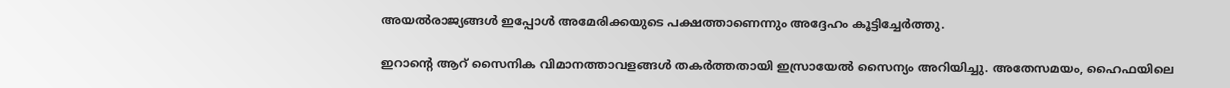അയൽരാജ്യങ്ങൾ ഇപ്പോൾ അമേരിക്കയുടെ പക്ഷത്താണെന്നും അദ്ദേഹം കൂട്ടിച്ചേർത്തു.

ഇറാൻ്റെ ആറ് സൈനിക വിമാനത്താവളങ്ങൾ തകർത്തതായി ഇസ്രായേൽ സൈന്യം അറിയിച്ചു. അതേസമയം, ഹൈഫയിലെ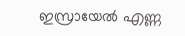ഇസ്രായേൽ എണ്ണ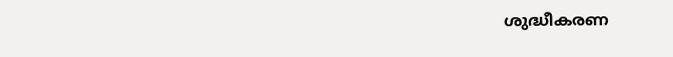ശുദ്ധീകരണ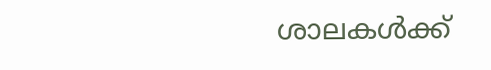ശാലകൾക്ക്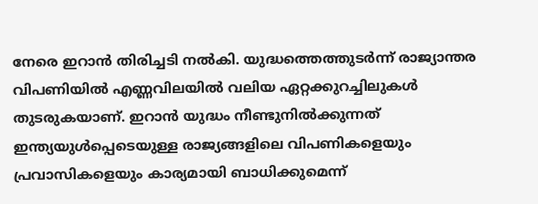നേരെ ഇറാൻ തിരിച്ചടി നൽകി. യുദ്ധത്തെത്തുടർന്ന് രാജ്യാന്തര വിപണിയിൽ എണ്ണവിലയിൽ വലിയ ഏറ്റക്കുറച്ചിലുകൾ തുടരുകയാണ്. ഇറാൻ യുദ്ധം നീണ്ടുനിൽക്കുന്നത് ഇന്ത്യയുൾപ്പെടെയുള്ള രാജ്യങ്ങളിലെ വിപണികളെയും പ്രവാസികളെയും കാര്യമായി ബാധിക്കുമെന്ന്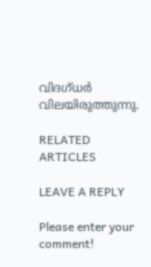വിദഗ്ധർ വിലയിരുത്തുന്നു.

RELATED ARTICLES

LEAVE A REPLY

Please enter your comment!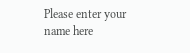Please enter your name here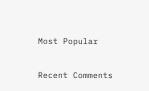Most Popular

Recent Comments